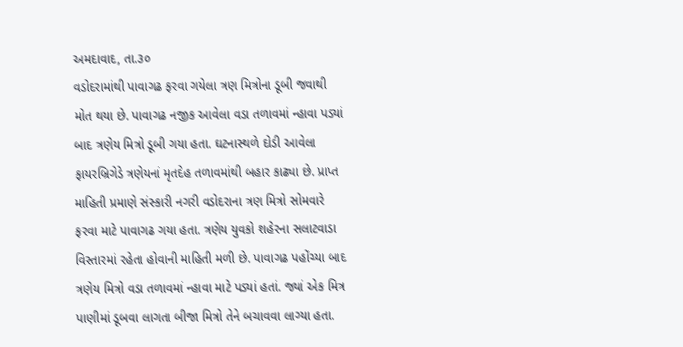અમદાવાદ, તા.૩૦
વડોદરામાંથી પાવાગઢ ફરવા ગયેલા ત્રણ મિત્રોના ડૂબી જવાથી મોત થયા છે. પાવાગઢ નજીક આવેલા વડા તળાવમાં ન્હાવા પડ્યાં બાદ ત્રણેય મિત્રો ડૂબી ગયા હતા. ઘટનાસ્થળે દોડી આવેલા ફાયરબ્રિગેડે ત્રણેયનાં મૃતદેહ તળાવમાંથી બહાર કાઢ્યા છે. પ્રાપ્ત માહિતી પ્રમાણે સંસ્કારી નગરી વડોદરાના ત્રણ મિત્રો સોમવારે ફરવા માટે પાવાગઢ ગયા હતા. ત્રણેય યુવકો શહેરના સલાટવાડા વિસ્તારમાં રહેતા હોવાની માહિતી મળી છે. પાવાગઢ પહોંચ્યા બાદ ત્રણેય મિત્રો વડા તળાવમાં ન્હાવા માટે પડ્યાં હતાં. જ્યાં એક મિત્ર પાણીમાં ડૂબવા લાગતા બીજા મિત્રો તેને બચાવવા લાગ્યા હતા.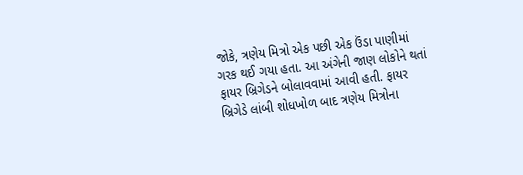જોકે, ત્રણેય મિત્રો એક પછી એક ઉંડા પાણીમાં ગરક થઈ ગયા હતા. આ અંગેની જાણ લોકોને થતાં ફાયર બ્રિગેડને બોલાવવામાં આવી હતી. ફાયર બ્રિગેડે લાંબી શોધખોળ બાદ ત્રણેય મિત્રોના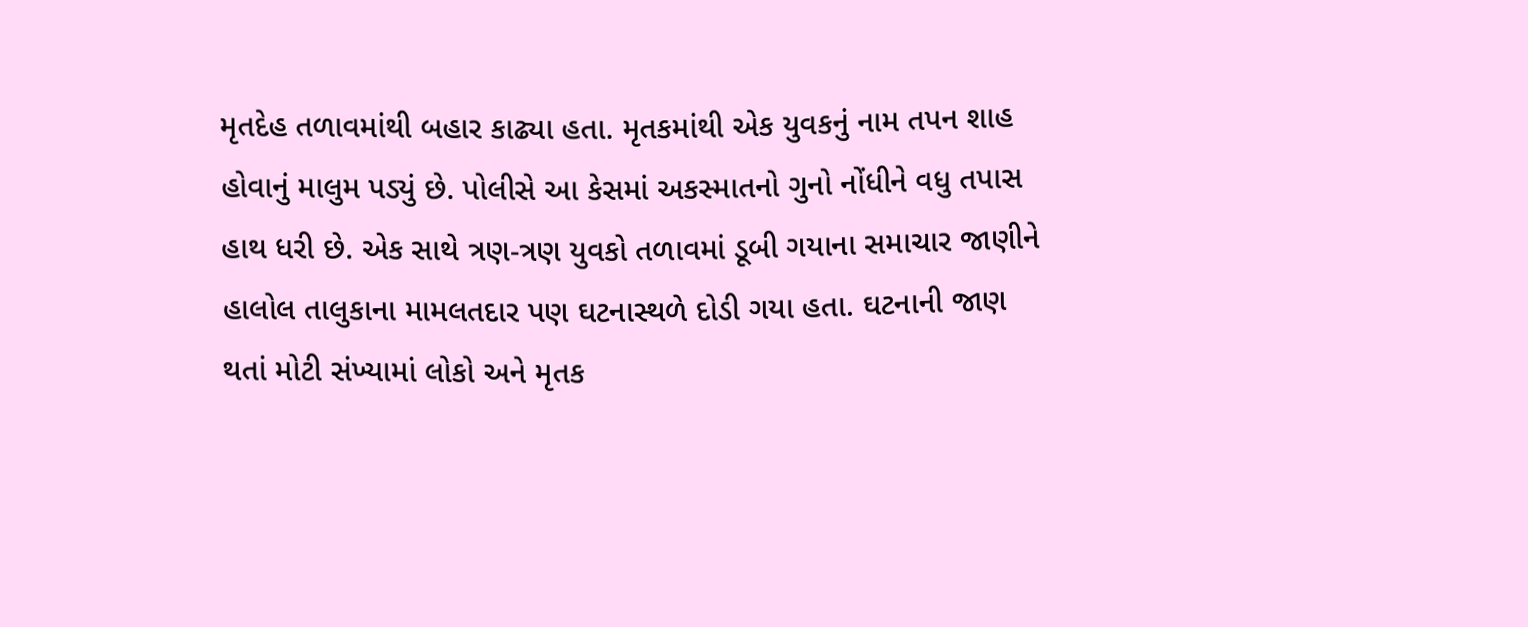મૃતદેહ તળાવમાંથી બહાર કાઢ્યા હતા. મૃતકમાંથી એક યુવકનું નામ તપન શાહ હોવાનું માલુમ પડ્યું છે. પોલીસે આ કેસમાં અકસ્માતનો ગુનો નોંધીને વધુ તપાસ હાથ ધરી છે. એક સાથે ત્રણ-ત્રણ યુવકો તળાવમાં ડૂબી ગયાના સમાચાર જાણીને હાલોલ તાલુકાના મામલતદાર પણ ઘટનાસ્થળે દોડી ગયા હતા. ઘટનાની જાણ થતાં મોટી સંખ્યામાં લોકો અને મૃતક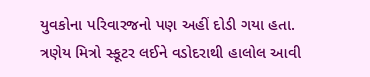યુવકોના પરિવારજનો પણ અહીં દોડી ગયા હતા. ત્રણેય મિત્રો સ્કૂટર લઈને વડોદરાથી હાલોલ આવી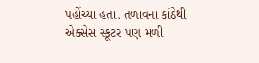પહોંચ્યા હતા. તળાવના કાંઠેથી એક્સેસ સ્કૂટર પણ મળી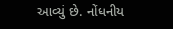આવ્યું છે. નોંધનીય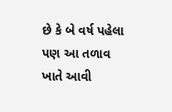છે કે બે વર્ષ પહેલા પણ આ તળાવ ખાતે આવી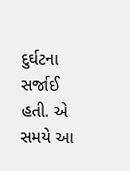દુર્ઘટના સર્જાઈ હતી. એ સમયે આ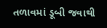તળાવમાં ડૂબી જવાથી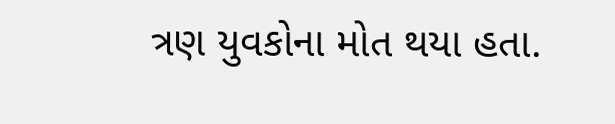ત્રણ યુવકોના મોત થયા હતા.